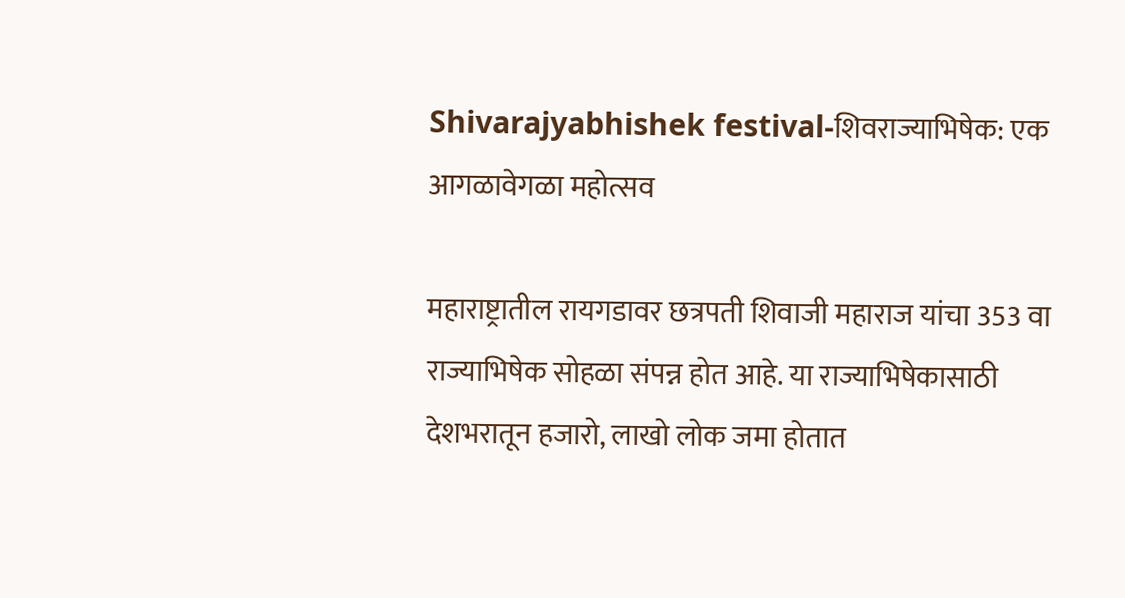Shivarajyabhishek festival-शिवराज्याभिषेक: एक आगळावेगळा महोत्सव

महाराष्ट्रातील रायगडावर छत्रपती शिवाजी महाराज यांचा 353 वा राज्याभिषेक सोहळा संपन्न होत आहे. या राज्याभिषेकासाठी देशभरातून हजारो, लाखो लोक जमा होतात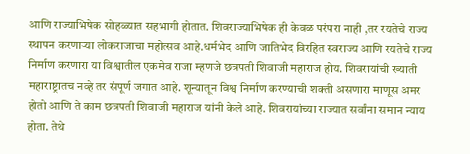आणि राज्याभिषेक सोहळ्यात सहभागी होतात. शिवराज्याभिषेक ही केवळ परंपरा नाही ,तर रयतेचे राज्य स्थापन करणाऱ्या लोकराजाचा महोत्सव आहे.धर्मभेद आणि जातिभेद विरहित स्वराज्य आणि रयतेचे राज्य निर्माण करणारा या विश्वातील एकमेव राजा म्हणजे छत्रपती शिवाजी महाराज होय. शिवरायांची ख्याती महाराष्ट्रातच नव्हे तर संपूर्ण जगात आहे. शून्यातून विश्व निर्माण करण्याची शक्ती असणारा माणूस अमर होतो आणि ते काम छत्रपती शिवाजी महाराज यांनी केले आहे. शिवरायांच्या राज्यात सर्वांना समान न्याय होता. तेथे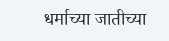धर्माच्या जातीच्या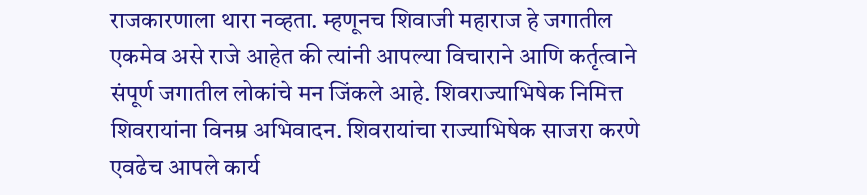राजकारणाला थारा नव्हता. म्हणूनच शिवाजी महाराज हे जगातील एकमेव असे राजे आहेत की त्यांनी आपल्या विचाराने आणि कर्तृत्वाने संपूर्ण जगातील लोकांचे मन जिंकले आहे. शिवराज्याभिषेक निमित्त शिवरायांना विनम्र अभिवादन. शिवरायांचा राज्याभिषेक साजरा करणे एवढेच आपले कार्य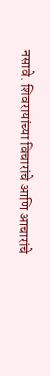नसावे. शिवरायांच्या विचारांचे आणि आचारांचे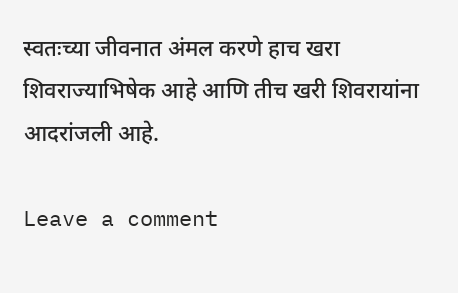स्वतःच्या जीवनात अंमल करणे हाच खरा शिवराज्याभिषेक आहे आणि तीच खरी शिवरायांना आदरांजली आहे.

Leave a comment